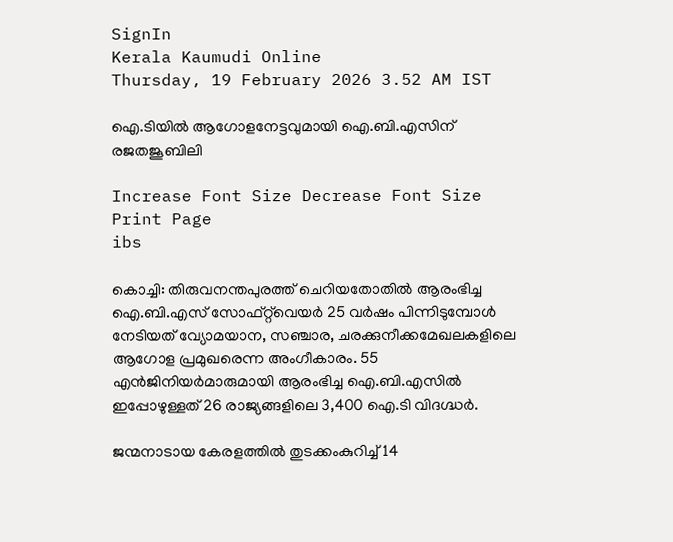SignIn
Kerala Kaumudi Online
Thursday, 19 February 2026 3.52 AM IST

ഐ.ടിയിൽ ആഗോളനേട്ടവുമായി ഐ.ബി.എസിന് രജതജൂബിലി

Increase Font Size Decrease Font Size Print Page
ibs

കൊച്ചി: തിരുവനന്തപുരത്ത് ചെറിയതോതിൽ ആരംഭിച്ച ഐ.ബി.എസ് സോഫ്‌റ്റ്‌വെയർ 25 വർഷം പിന്നിടുമ്പോൾ നേടിയത് വ്യോമയാന, സഞ്ചാര, ചരക്കുനീക്കമേഖലകളിലെ ആഗോള പ്രമുഖരെന്ന അംഗീകാരം. 55 എൻജിനിയർമാരുമായി ആരംഭിച്ച ഐ.ബി.എസിൽ ഇപ്പോഴുള്ളത് 26 രാജ്യങ്ങളിലെ 3,400 ഐ.ടി വിദഗ്ദ്ധർ.

ജന്മനാടായ കേരളത്തിൽ തുടക്കംകുറിച്ച് 14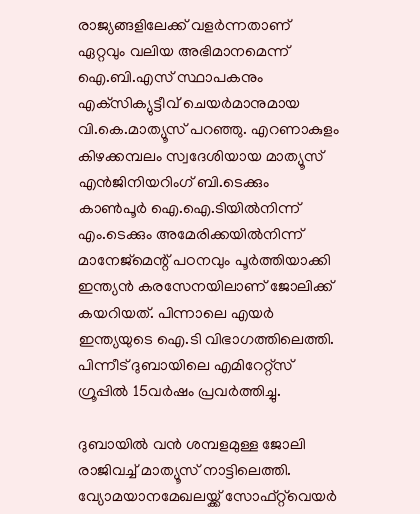രാജ്യങ്ങളിലേക്ക് വളർന്നതാണ് ഏറ്റവും വലിയ അഭിമാനമെന്ന് ഐ.ബി.എസ് സ്ഥാപകനും എക്‌സിക്യുട്ടീവ് ചെയർമാനുമായ വി.കെ.മാത്യൂസ് പറഞ്ഞു. എറണാകുളം കിഴക്കമ്പലം സ്വദേശിയായ മാത്യൂസ് എൻജിനിയറിംഗ് ബി.ടെക്കും കാൺപൂർ ഐ.ഐ.ടിയിൽനിന്ന് എം.ടെക്കും അമേരിക്കയിൽനിന്ന് മാനേജ്മെന്റ് പഠനവും പൂർത്തിയാക്കി ഇന്ത്യൻ കരസേനയിലാണ് ജോലിക്ക് കയറിയത്. പിന്നാലെ എയർ ഇന്ത്യയുടെ ഐ.ടി വിഭാഗത്തിലെത്തി. പിന്നീട് ദുബായിലെ എമിറേറ്റ്സ് ഗ്രൂപ്പിൽ 15വർഷം പ്രവർത്തിച്ചു.

ദുബായിൽ വൻ ശമ്പളമുള്ള ജോലി രാജിവച്ച് മാത്യൂസ് നാട്ടിലെത്തി. വ്യോമയാനമേഖലയ്ക്ക് സോഫ്‌റ്റ്‌വെയർ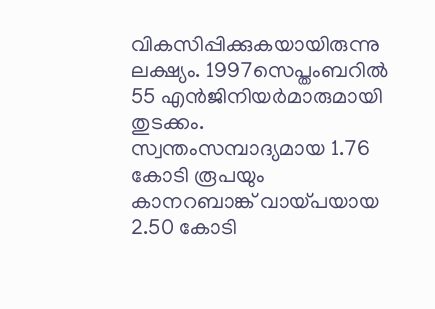വികസിപ്പിക്കുകയായിരുന്നു ലക്ഷ്യം. 1997സെപ്തംബറിൽ 55 എൻജിനിയർമാരുമായി തുടക്കം. സ്വന്തംസമ്പാദ്യമായ 1.76 കോടി രൂപയും കാനറബാങ്ക് വായ്പയായ 2.50 കോടി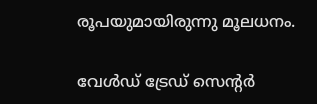രൂപയുമായിരുന്നു മൂലധനം.

വേൾഡ് ട്രേഡ് സെന്റർ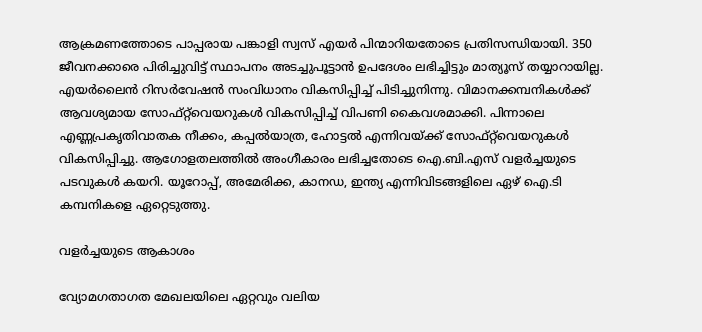ആക്രമണത്തോടെ പാപ്പരായ പങ്കാളി സ്വസ് എയർ പിന്മാറിയതോടെ പ്രതിസന്ധിയായി. 350 ജീവനക്കാരെ പിരിച്ചുവിട്ട് സ്ഥാപനം അടച്ചുപൂട്ടാൻ ഉപദേശം ലഭിച്ചിട്ടും മാത്യൂസ് തയ്യാറായില്ല. എയർലൈൻ റിസർവേഷൻ സംവിധാനം വികസിപ്പിച്ച് പിടിച്ചുനിന്നു. വിമാനക്കമ്പനികൾക്ക് ആവശ്യമായ സോഫ്‌റ്റ്‌വെയറുകൾ വികസിപ്പിച്ച് വിപണി കൈവശമാക്കി. പിന്നാലെ എണ്ണപ്രകൃതിവാതക നീക്കം, കപ്പൽയാത്ര, ഹോട്ടൽ എന്നിവയ്ക്ക് സോഫ്‌റ്റ്‌വെയറുകൾ വികസിപ്പിച്ചു. ആഗോളതലത്തിൽ അംഗീകാരം ലഭിച്ചതോടെ ഐ.ബി.എസ് വളർച്ചയുടെ പടവുകൾ കയറി. യൂറോപ്പ്, അമേരിക്ക, കാനഡ, ഇന്ത്യ എന്നിവിടങ്ങളിലെ ഏഴ് ഐ.ടി കമ്പനികളെ ഏറ്റെടുത്തു.

വളർച്ചയുടെ ആകാശം

വ്യോമഗതാഗത മേഖലയിലെ ഏറ്റവും വലിയ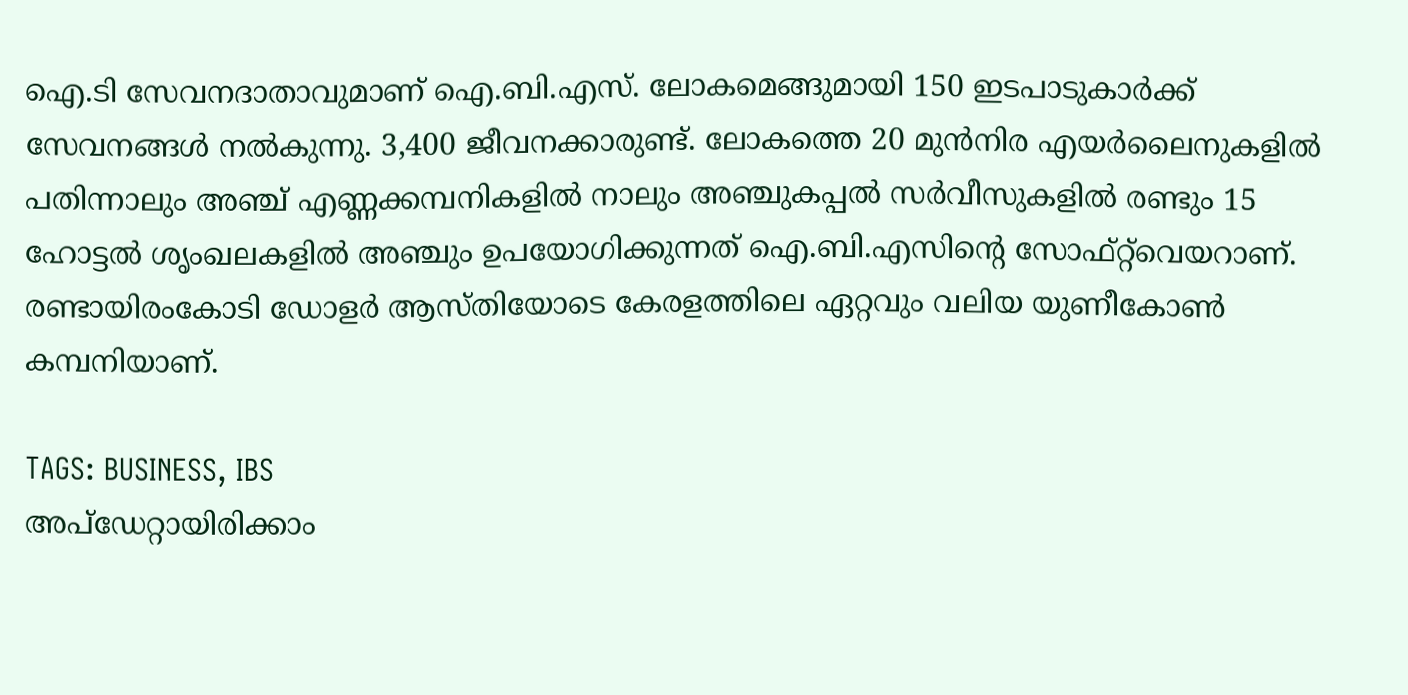ഐ.ടി സേവനദാതാവുമാണ് ഐ.ബി.എസ്. ലോകമെങ്ങുമായി 150 ഇടപാടുകാർക്ക് സേവനങ്ങൾ നൽകുന്നു. 3,400 ജീവനക്കാരുണ്ട്. ലോകത്തെ 20 മുൻനിര എയർലൈനുകളിൽ പതിന്നാലും അഞ്ച് എണ്ണക്കമ്പനികളിൽ നാലും അഞ്ചുകപ്പൽ സർവീസുകളിൽ രണ്ടും 15 ഹോട്ടൽ ശൃംഖലകളിൽ അഞ്ചും ഉപയോഗിക്കുന്നത് ഐ.ബി.എസിന്റെ സോഫ്‌റ്റ്‌വെയറാണ്. രണ്ടായിരംകോടി ഡോളർ ആസ്തിയോടെ കേരളത്തിലെ ഏറ്റവും വലിയ യുണീകോൺ കമ്പനിയാണ്.

TAGS: BUSINESS, IBS
അപ്ഡേറ്റായിരിക്കാം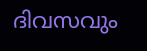ദിവസവും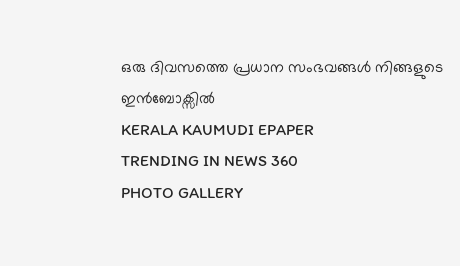ഒരു ദിവസത്തെ പ്രധാന സംഭവങ്ങൾ നിങ്ങളുടെ ഇൻബോക്സിൽ
KERALA KAUMUDI EPAPER
TRENDING IN NEWS 360
PHOTO GALLERY